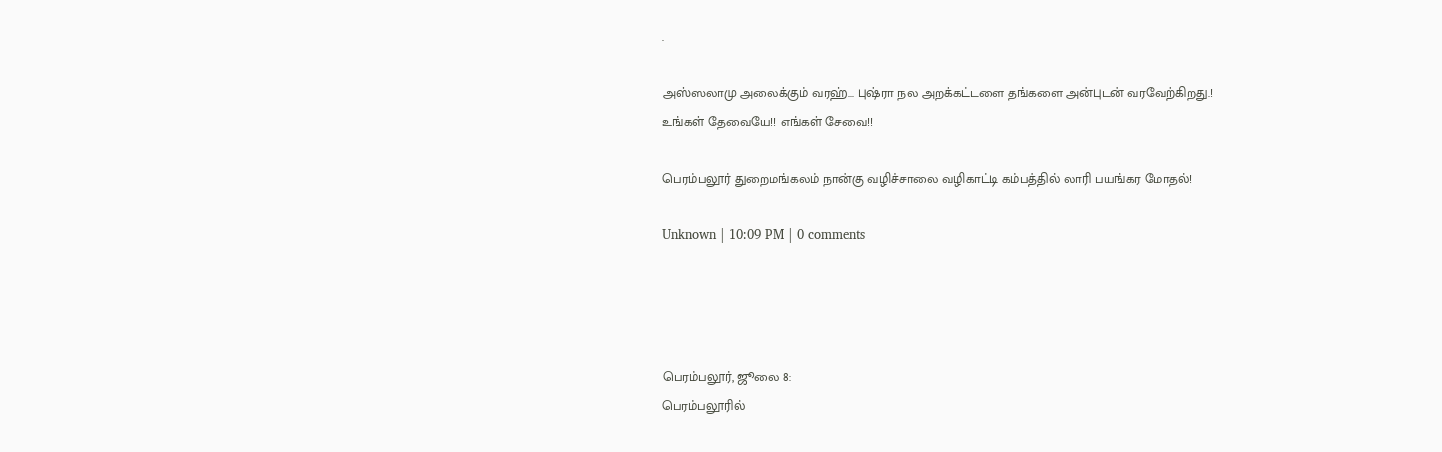.

அஸ்ஸலாமு அலைக்கும் வரஹ்... புஷ்ரா நல அறக்கட்டளை தங்களை அன்புடன் வரவேற்கிறது.! உங்கள் தேவையே!! எங்கள் சேவை!!

பெரம்பலூர் துறைமங்கலம் நான்கு வழிச்சாலை வழிகாட்டி கம்பத்தில் லாரி பயங்கர மோதல்!

Unknown | 10:09 PM | 0 comments




பெரம்பலூர், ஜூலை 8:
பெரம்பலூரில்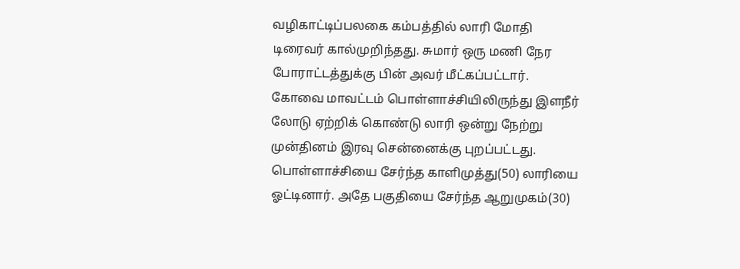வழிகாட்டிப்பலகை கம்பத்தில் லாரி மோதி டிரைவர் கால்முறிந்தது. சுமார் ஒரு மணி நேர போராட்டத்துக்கு பின் அவர் மீட்கப்பட்டார்.
கோவை மாவட்டம் பொள்ளாச்சியிலிருந்து இளநீர் லோடு ஏற்றிக் கொண்டு லாரி ஒன்று நேற்று முன்தினம் இரவு சென்னைக்கு புறப்பட்டது. பொள்ளாச்சியை சேர்ந்த காளிமுத்து(50) லாரியை ஓட்டினார். அதே பகுதியை சேர்ந்த ஆறுமுகம்(30)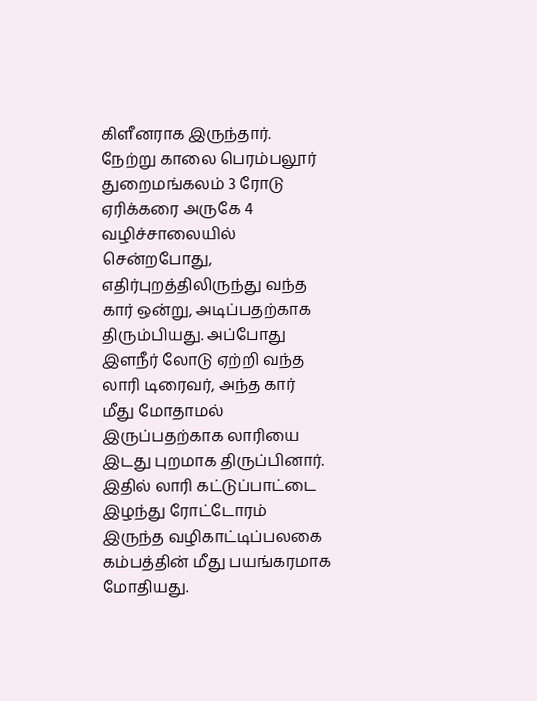கிளீனராக இருந்தார்.
நேற்று காலை பெரம்பலூர் துறைமங்கலம் 3 ரோடு ஏரிக்கரை அருகே 4 வழிச்சாலையில் சென்றபோது, எதிர்புறத்திலிருந்து வந்த கார் ஒன்று, அடிப்பதற்காக திரும்பியது. அப்போது இளநீர் லோடு ஏற்றி வந்த லாரி டிரைவர், அந்த கார் மீது மோதாமல் இருப்பதற்காக லாரியை இடது புறமாக திருப்பினார். இதில் லாரி கட்டுப்பாட்டை இழந்து ரோட்டோரம் இருந்த வழிகாட்டிப்பலகை கம்பத்தின் மீது பயங்கரமாக மோதியது.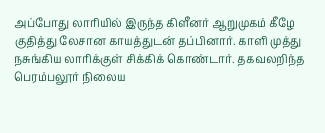அப்போது லாரியில் இருந்த கிளீனர் ஆறுமுகம் கீழே குதித்து லேசான காயத்துடன் தப்பினார். காளி முத்து நசுங்கிய லாரிக்குள் சிக்கிக் கொண்டார். தகவலறிந்த பெரம்பலூர் நிலைய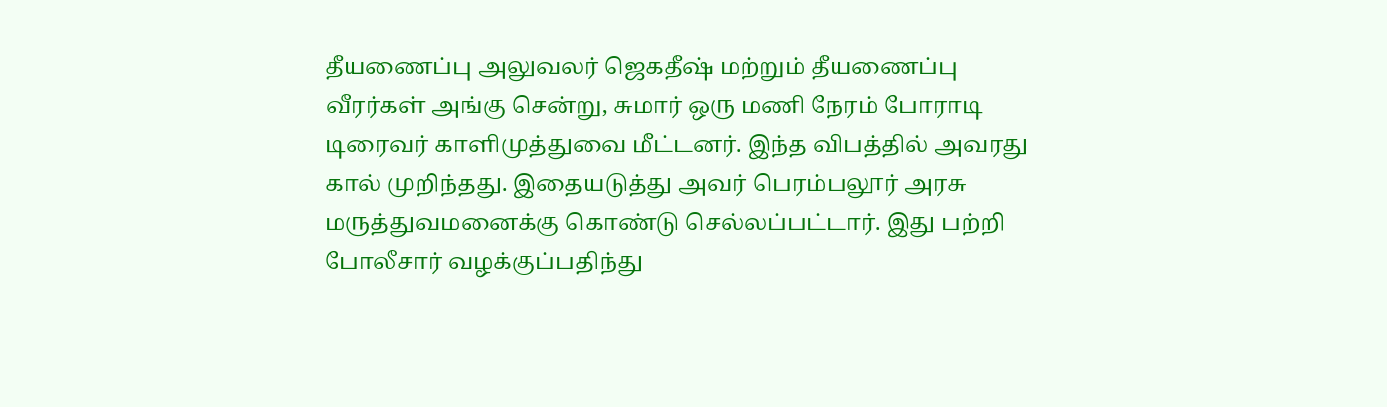தீயணைப்பு அலுவலர் ஜெகதீஷ் மற்றும் தீயணைப்பு வீரர்கள் அங்கு சென்று, சுமார் ஒரு மணி நேரம் போராடி டிரைவர் காளிமுத்துவை மீட்டனர். இந்த விபத்தில் அவரது கால் முறிந்தது. இதையடுத்து அவர் பெரம்பலூர் அரசு மருத்துவமனைக்கு கொண்டு செல்லப்பட்டார். இது பற்றி போலீசார் வழக்குப்பதிந்து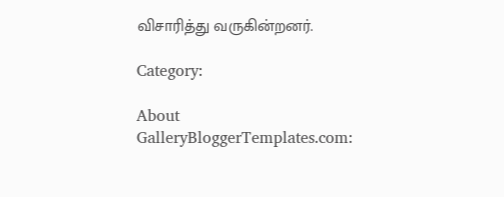விசாரித்து வருகின்றனர்.

Category:

About GalleryBloggerTemplates.com: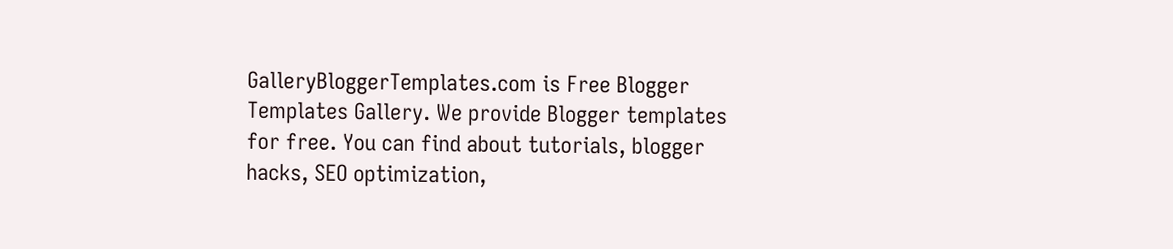GalleryBloggerTemplates.com is Free Blogger Templates Gallery. We provide Blogger templates for free. You can find about tutorials, blogger hacks, SEO optimization,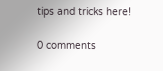tips and tricks here!

0 comments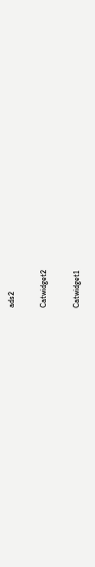ads2

Catwidget2

Catwidget1